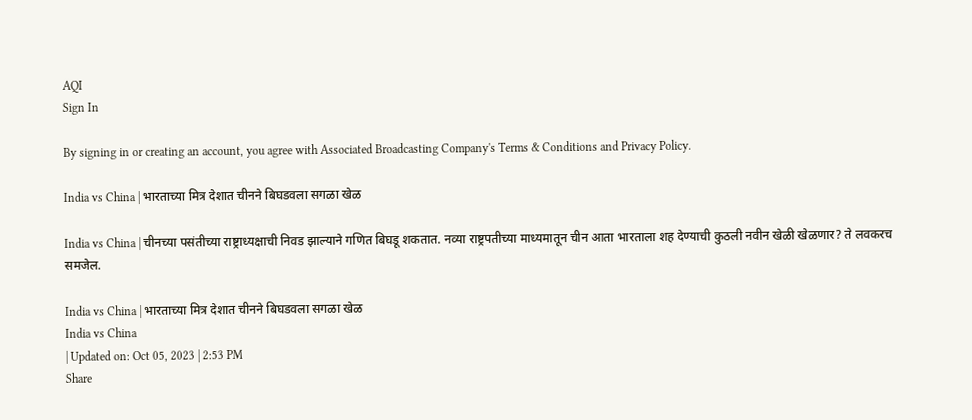AQI
Sign In

By signing in or creating an account, you agree with Associated Broadcasting Company's Terms & Conditions and Privacy Policy.

India vs China | भारताच्या मित्र देशात चीनने बिघडवला सगळा खेळ

India vs China | चीनच्या पसंतीच्या राष्ट्राध्यक्षाची निवड झाल्याने गणित बिघडू शकतात. नव्या राष्ट्रपतीच्या माध्यमातून चीन आता भारताला शह देण्याची कुठली नवीन खेळी खेळणार? ते लवकरच समजेल.

India vs China | भारताच्या मित्र देशात चीनने बिघडवला सगळा खेळ
India vs China
| Updated on: Oct 05, 2023 | 2:53 PM
Share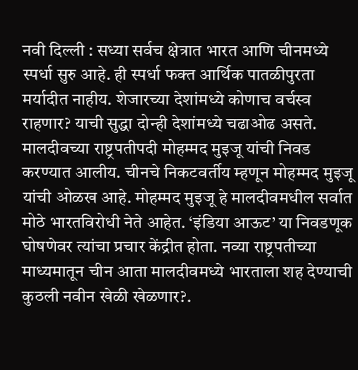नवी दिल्ली : सध्या सर्वच क्षेत्रात भारत आणि चीनमध्ये स्पर्धा सुरु आहे. ही स्पर्धा फक्त आर्थिक पातळीपुरता मर्यादीत नाहीय. शेजारच्या देशांमध्ये कोणाच वर्चस्व राहणार? याची सुद्धा दोन्ही देशांमध्ये चढाओढ असते. मालदीवच्या राष्ट्रपतीपदी मोहम्मद मुइजू यांची निवड करण्यात आलीय. चीनचे निकटवर्तीय म्हणून मोहम्मद मुइजू यांची ओळख आहे. मोहम्मद मुइजू हे मालदीवमधील सर्वात मोठे भारतविरोधी नेते आहेत. ‘इंडिया आऊट’ या निवडणूक घोषणेवर त्यांचा प्रचार केंद्रीत होता. नव्या राष्ट्रपतीच्या माध्यमातून चीन आता मालदीवमध्ये भारताला शह देण्याची कुठली नवीन खेळी खेळणार?.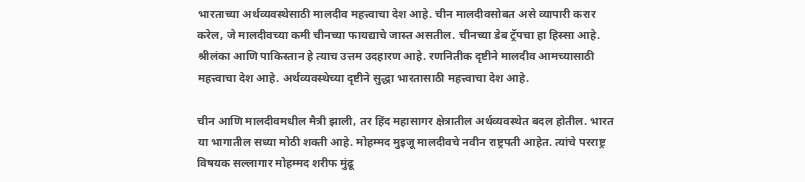भारताच्या अर्थव्यवस्थेसाठी मालदीव महत्त्वाचा देश आहे. चीन मालदीवसोबत असे व्यापारी करार करेल, जे मालदीवच्या कमी चीनच्या फायद्याचे जास्त असतील. चीनच्या डेब ट्रॅपचा हा हिस्सा आहे. श्रीलंका आणि पाकिस्तान हे त्याच उत्तम उदहारण आहे. रणनितीक दृष्टीने मालदीव आमच्यासाठी महत्त्वाचा देश आहे. अर्थव्यवस्थेच्या दृष्टीने सुद्धा भारतासाठी महत्त्वाचा देश आहे.

चीन आणि मालदीवमधील मैत्री झाली, तर हिंद महासागर क्षेत्रातील अर्थव्यवस्थेत बदल होतील. भारत या भागातील सध्या मोठी शक्ती आहे. मोहम्मद मुइजू मालदीवचे नवीन राष्ट्रपती आहेत. त्यांचे परराष्ट्र विषयक सल्लागार मोहम्मद शरीफ मुंढू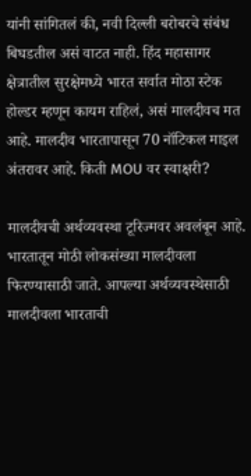यांनी सांगितलं की, नवी दिल्ली बरोबरचे संबंध बिघडतील असं वाटत नाही. हिंद महासागर क्षेत्रातील सुरक्षेमध्ये भारत सर्वात मोठा स्टेक होल्डर म्हणून कायम राहिलं, असं मालदीवच मत आहे. मालदीव भारतापासून 70 नॉटिकल माइल अंतरावर आहे. किती MOU वर स्वाक्षरी?

मालदीवची अर्थव्यवस्था टूरिज्मवर अवलंबून आहे. भारतातून मोठी लोकसंख्या मालदीवला फिरण्यासाठी जाते. आपल्या अर्थव्यवस्थेसाठी मालदीवला भारताची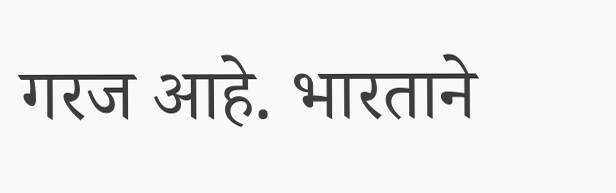गरज आहे. भारताने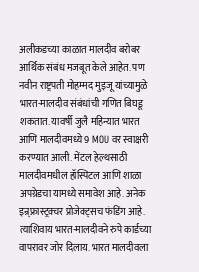अलीकडच्या काळात मालदीव बरोबर आर्थिक संबंध मजबूत केले आहेत. पण नवीन राष्ट्रपती मोहम्मद मुइजू यांच्यामुळे भारत-मालदीव संबंधांची गणित बिघडू शकतात. यावर्षी जुलै महिन्यात भारत आणि मालदीवमध्ये 9 MOU वर स्वाक्षरी करण्यात आली. मेंटल हेल्थसाठी मालदीवमधील हॉस्पिटल आणि शाळा अपग्रेडचा यामध्ये समावेश आहे. अनेक इन्र्फ्रास्ट्रक्चर प्रोजेक्ट्सच फंडिंग आहे. त्याशिवाय भारत-मालदीवने रुपे कार्डच्या वापरावर जोर दिलाय. भारत मालदीवला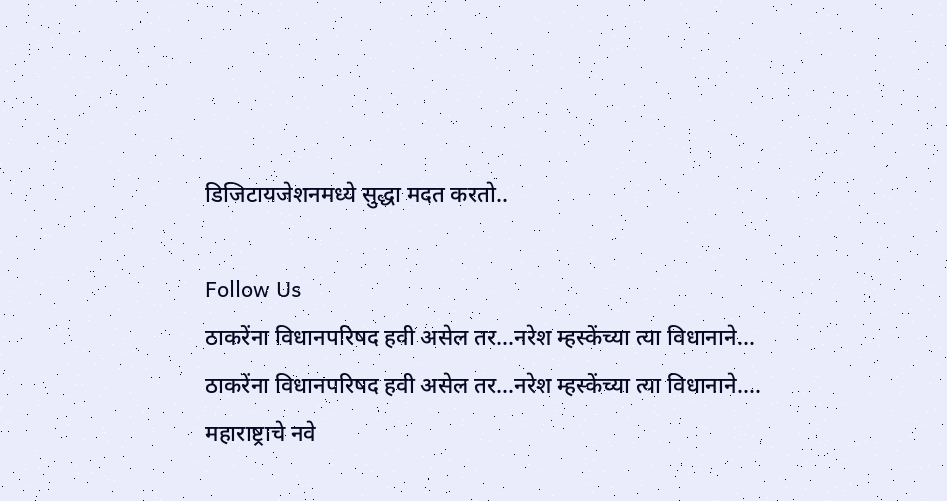डिजिटायजेशनमध्ये सुद्धा मदत करतो..

Follow Us
ठाकरेंना विधानपरिषद हवी असेल तर...नरेश म्हस्केंच्या त्या विधानाने...
ठाकरेंना विधानपरिषद हवी असेल तर...नरेश म्हस्केंच्या त्या विधानाने....
महाराष्ट्राचे नवे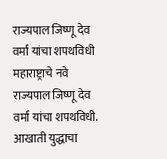राज्यपाल जिष्णू देव वर्मा यांचा शपथविधी
महाराष्ट्राचे नवे राज्यपाल जिष्णू देव वर्मा यांचा शपथविधी.
आखाती युद्धाचा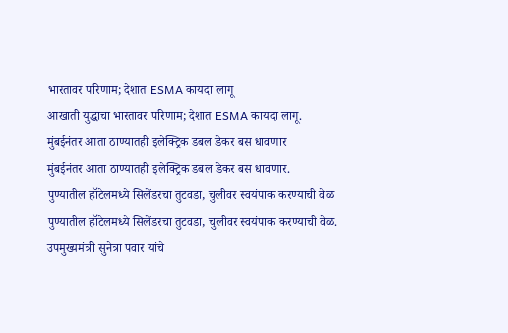भारतावर परिणाम; देशात ESMA कायदा लागू
आखाती युद्धाचा भारतावर परिणाम; देशात ESMA कायदा लागू.
मुंबईनंतर आता ठाण्यातही इलेक्ट्रिक डबल डेकर बस धावणार
मुंबईनंतर आता ठाण्यातही इलेक्ट्रिक डबल डेकर बस धावणार.
पुण्यातील हॉटेलमध्ये सिलेंडरचा तुटवडा, चुलीवर स्वयंपाक करण्याची वेळ
पुण्यातील हॉटेलमध्ये सिलेंडरचा तुटवडा, चुलीवर स्वयंपाक करण्याची वेळ.
उपमुख्यमंत्री सुनेत्रा पवार यांचे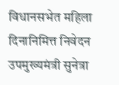विधानसभेत महिला दिनानिमित्त निवेदन
उपमुख्यमंत्री सुनेत्रा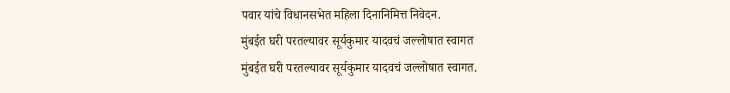पवार यांचे विधानसभेत महिला दिनानिमित्त निवेदन.
मुंबईत घरी परतल्यावर सूर्यकुमार यादवचं जल्लोषात स्वागत
मुंबईत घरी परतल्यावर सूर्यकुमार यादवचं जल्लोषात स्वागत.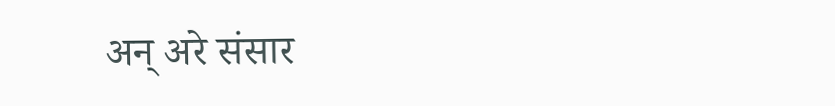अन् अरे संसार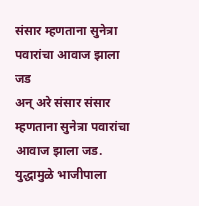संसार म्हणताना सुनेत्रा पवारांचा आवाज झाला जड
अन् अरे संसार संसार म्हणताना सुनेत्रा पवारांचा आवाज झाला जड.
युद्धामुळे भाजीपाला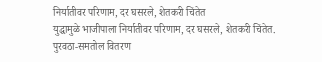निर्यातीवर परिणाम, दर घसरले, शेतकरी चिंतेत
युद्धामुळे भाजीपाला निर्यातीवर परिणाम, दर घसरले, शेतकरी चिंतेत.
पुरवठा-समतोल वितरण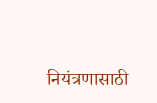नियंत्रणासाठी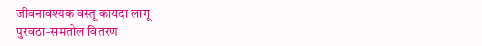जीवनावश्यक वस्तू कायदा लागू
पुरवठा-समतोल वितरण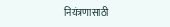नियंत्रणासाठी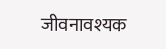जीवनावश्यक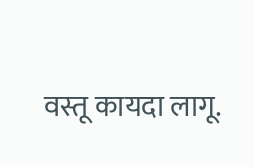वस्तू कायदा लागू.